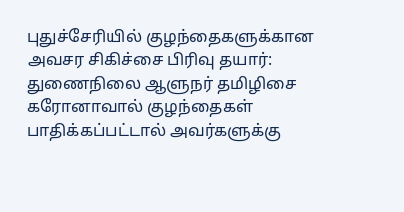புதுச்சேரியில் குழந்தைகளுக்கான அவசர சிகிச்சை பிரிவு தயார்: துணைநிலை ஆளுநர் தமிழிசை
கரோனாவால் குழந்தைகள் பாதிக்கப்பட்டால் அவர்களுக்கு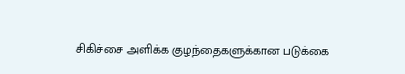சிகிச்சை அளிக்க குழந்தைகளுக்கான படுக்கை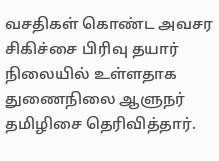வசதிகள் கொண்ட அவசர சிகிச்சை பிரிவு தயார் நிலையில் உள்ளதாக துணைநிலை ஆளுநர் தமிழிசை தெரிவித்தார்.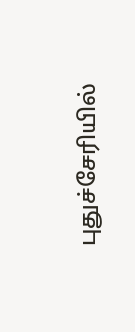புதுச்சேரியில்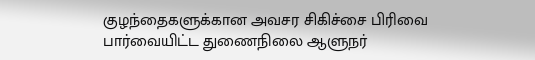குழந்தைகளுக்கான அவசர சிகிச்சை பிரிவை பார்வையிட்ட துணைநிலை ஆளுநர்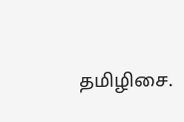தமிழிசை.